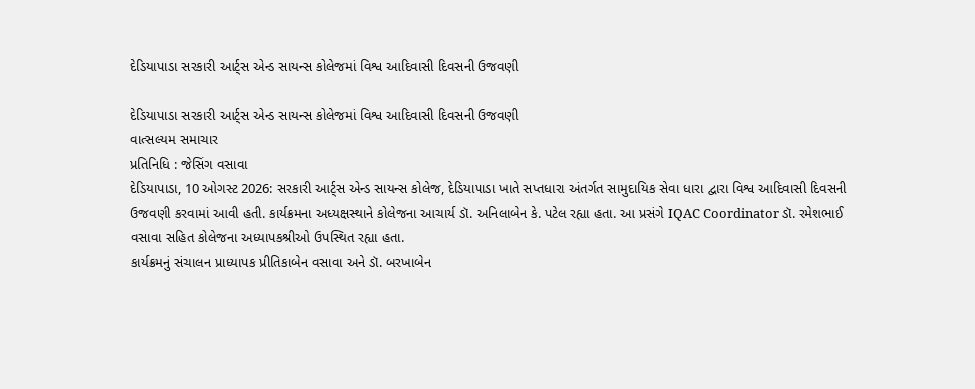દેડિયાપાડા સરકારી આર્ટ્સ એન્ડ સાયન્સ કોલેજમાં વિશ્વ આદિવાસી દિવસની ઉજવણી

દેડિયાપાડા સરકારી આર્ટ્સ એન્ડ સાયન્સ કોલેજમાં વિશ્વ આદિવાસી દિવસની ઉજવણી
વાત્સલ્યમ સમાચાર
પ્રતિનિધિ : જેસિંગ વસાવા
દેડિયાપાડા, 10 ઓગસ્ટ 2026: સરકારી આર્ટ્સ એન્ડ સાયન્સ કોલેજ, દેડિયાપાડા ખાતે સપ્તધારા અંતર્ગત સામુદાયિક સેવા ધારા દ્વારા વિશ્વ આદિવાસી દિવસની ઉજવણી કરવામાં આવી હતી. કાર્યક્રમના અધ્યક્ષસ્થાને કોલેજના આચાર્ય ડૉ. અનિલાબેન કે. પટેલ રહ્યા હતા. આ પ્રસંગે IQAC Coordinator ડૉ. રમેશભાઈ વસાવા સહિત કોલેજના અધ્યાપકશ્રીઓ ઉપસ્થિત રહ્યા હતા.
કાર્યક્રમનું સંચાલન પ્રાધ્યાપક પ્રીતિકાબેન વસાવા અને ડૉ. બરખાબેન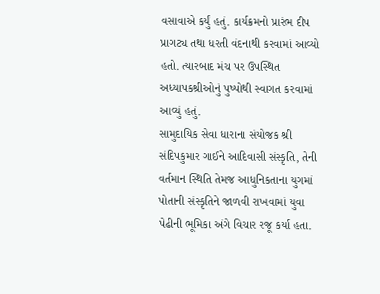વસાવાએ કર્યું હતું. કાર્યક્રમનો પ્રારંભ દીપ પ્રાગટ્ય તથા ધરતી વંદનાથી કરવામાં આવ્યો હતો. ત્યારબાદ મંચ પર ઉપસ્થિત અધ્યાપકશ્રીઓનું પુષ્પોથી સ્વાગત કરવામાં આવ્યું હતું.
સામુદાયિક સેવા ધારાના સંયોજક શ્રી સંદિપકુમાર ગાઈને આદિવાસી સંસ્કૃતિ, તેની વર્તમાન સ્થિતિ તેમજ આધુનિકતાના યુગમાં પોતાની સંસ્કૃતિને જાળવી રાખવામાં યુવા પેઢીની ભૂમિકા અંગે વિચાર રજૂ કર્યા હતા.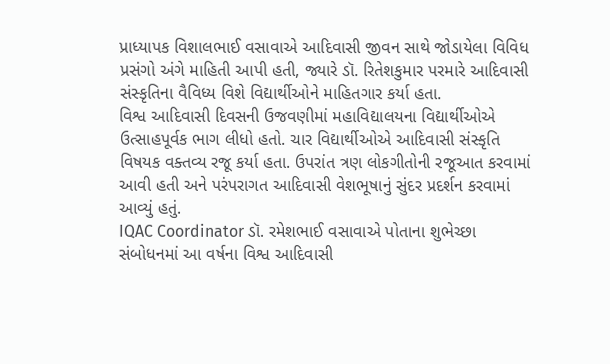પ્રાધ્યાપક વિશાલભાઈ વસાવાએ આદિવાસી જીવન સાથે જોડાયેલા વિવિધ પ્રસંગો અંગે માહિતી આપી હતી, જ્યારે ડૉ. રિતેશકુમાર પરમારે આદિવાસી સંસ્કૃતિના વૈવિધ્ય વિશે વિદ્યાર્થીઓને માહિતગાર કર્યા હતા.
વિશ્વ આદિવાસી દિવસની ઉજવણીમાં મહાવિદ્યાલયના વિદ્યાર્થીઓએ ઉત્સાહપૂર્વક ભાગ લીધો હતો. ચાર વિદ્યાર્થીઓએ આદિવાસી સંસ્કૃતિ વિષયક વક્તવ્ય રજૂ કર્યા હતા. ઉપરાંત ત્રણ લોકગીતોની રજૂઆત કરવામાં આવી હતી અને પરંપરાગત આદિવાસી વેશભૂષાનું સુંદર પ્રદર્શન કરવામાં આવ્યું હતું.
IQAC Coordinator ડૉ. રમેશભાઈ વસાવાએ પોતાના શુભેચ્છા સંબોધનમાં આ વર્ષના વિશ્વ આદિવાસી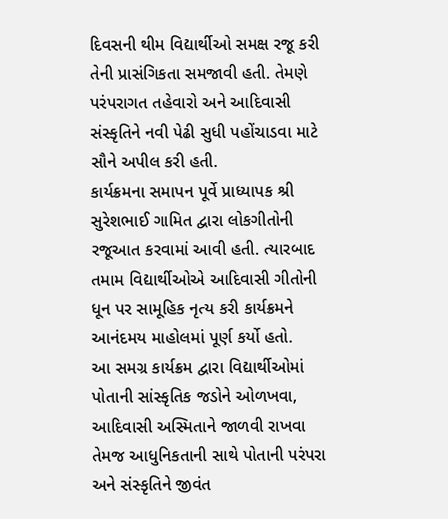દિવસની થીમ વિદ્યાર્થીઓ સમક્ષ રજૂ કરી તેની પ્રાસંગિકતા સમજાવી હતી. તેમણે પરંપરાગત તહેવારો અને આદિવાસી સંસ્કૃતિને નવી પેઢી સુધી પહોંચાડવા માટે સૌને અપીલ કરી હતી.
કાર્યક્રમના સમાપન પૂર્વે પ્રાધ્યાપક શ્રી સુરેશભાઈ ગામિત દ્વારા લોકગીતોની રજૂઆત કરવામાં આવી હતી. ત્યારબાદ તમામ વિદ્યાર્થીઓએ આદિવાસી ગીતોની ધૂન પર સામૂહિક નૃત્ય કરી કાર્યક્રમને આનંદમય માહોલમાં પૂર્ણ કર્યો હતો.
આ સમગ્ર કાર્યક્રમ દ્વારા વિદ્યાર્થીઓમાં પોતાની સાંસ્કૃતિક જડોને ઓળખવા, આદિવાસી અસ્મિતાને જાળવી રાખવા તેમજ આધુનિકતાની સાથે પોતાની પરંપરા અને સંસ્કૃતિને જીવંત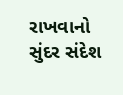રાખવાનો સુંદર સંદેશ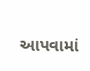આપવામાં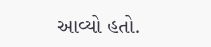આવ્યો હતો.